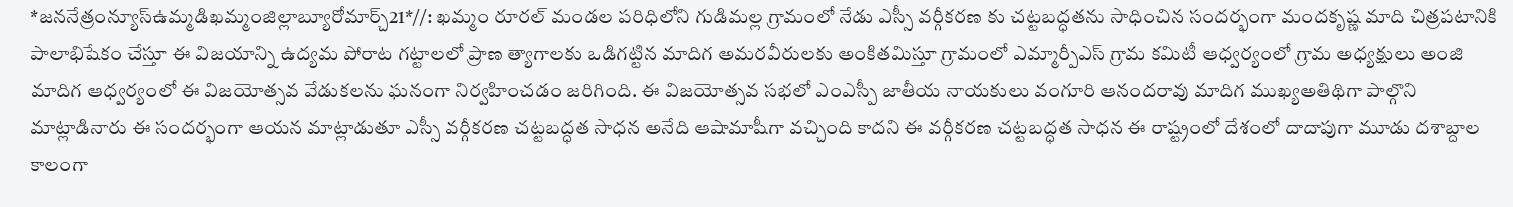*జననేత్రంన్యూస్ఉమ్మడిఖమ్మంజిల్లాబ్యూరోమార్చ్21*//: ఖమ్మం రూరల్ మండల పరిధిలోని గుడిమల్ల గ్రామంలో నేడు ఎస్సీ వర్గీకరణ కు చట్టబద్ధతను సాధించిన సందర్భంగా మందకృష్ణ మాది చిత్రపటానికి పాలాభిషేకం చేస్తూ ఈ విజయాన్ని ఉద్యమ పోరాట గట్టాలలో ప్రాణ త్యాగాలకు ఒడిగట్టిన మాదిగ అమరవీరులకు అంకితమిస్తూ గ్రామంలో ఎమ్మార్పీఎస్ గ్రామ కమిటీ ఆధ్వర్యంలో గ్రామ అధ్యక్షులు అంజి మాదిగ ఆధ్వర్యంలో ఈ విజయోత్సవ వేడుకలను ఘనంగా నిర్వహించడం జరిగింది. ఈ విజయోత్సవ సభలో ఎంఎస్పీ జాతీయ నాయకులు వంగూరి ఆనందరావు మాదిగ ముఖ్యఅతిథిగా పాల్గొని మాట్లాడినారు ఈ సందర్భంగా ఆయన మాట్లాడుతూ ఎస్సీ వర్గీకరణ చట్టబద్ధత సాధన అనేది ఆషామాషీగా వచ్చింది కాదని ఈ వర్గీకరణ చట్టబద్ధత సాధన ఈ రాష్ట్రంలో దేశంలో దాదాపుగా మూడు దశాబ్దాల కాలంగా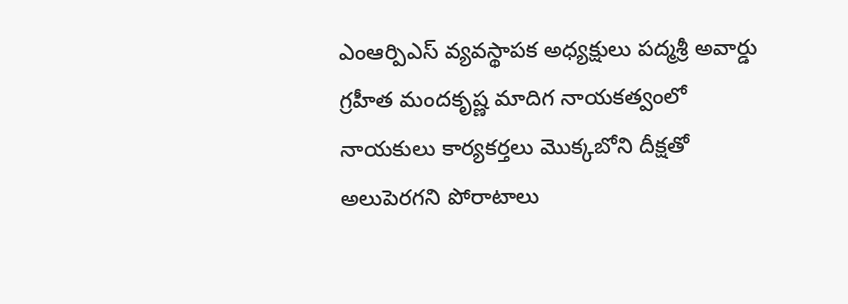ఎంఆర్పిఎస్ వ్యవస్థాపక అధ్యక్షులు పద్మశ్రీ అవార్డు గ్రహీత మందకృష్ణ మాదిగ నాయకత్వంలో నాయకులు కార్యకర్తలు మొక్కబోని దీక్షతో అలుపెరగని పోరాటాలు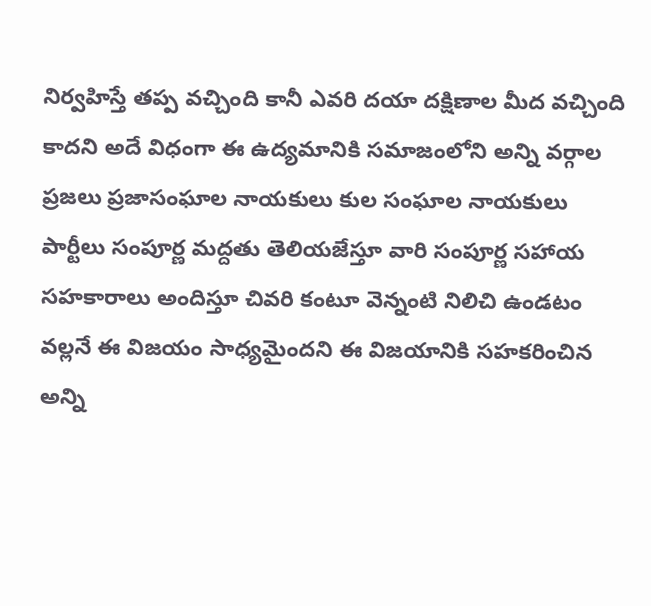నిర్వహిస్తే తప్ప వచ్చింది కానీ ఎవరి దయా దక్షిణాల మీద వచ్చింది కాదని అదే విధంగా ఈ ఉద్యమానికి సమాజంలోని అన్ని వర్గాల ప్రజలు ప్రజాసంఘాల నాయకులు కుల సంఘాల నాయకులు పార్టీలు సంపూర్ణ మద్దతు తెలియజేస్తూ వారి సంపూర్ణ సహాయ సహకారాలు అందిస్తూ చివరి కంటూ వెన్నంటి నిలిచి ఉండటం వల్లనే ఈ విజయం సాధ్యమైందని ఈ విజయానికి సహకరించిన అన్ని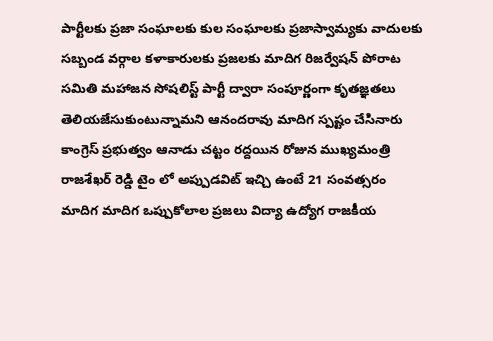పార్టీలకు ప్రజా సంఘాలకు కుల సంఘాలకు ప్రజాస్వామ్యకు వాదులకు సబ్బండ వర్గాల కళాకారులకు ప్రజలకు మాదిగ రిజర్వేషన్ పోరాట సమితి మహాజన సోషలిస్ట్ పార్టీ ద్వారా సంపూర్ణంగా కృతజ్ఞతలు తెలియజేసుకుంటున్నామని ఆనందరావు మాదిగ స్పష్టం చేసినారు కాంగ్రెస్ ప్రభుత్వం ఆనాడు చట్టం రద్దయిన రోజున ముఖ్యమంత్రి రాజశేఖర్ రెడ్డి టైం లో అప్పుడవిట్ ఇచ్చి ఉంటే 21 సంవత్సరం మాదిగ మాదిగ ఒప్పుకోలాల ప్రజలు విద్యా ఉద్యోగ రాజకీయ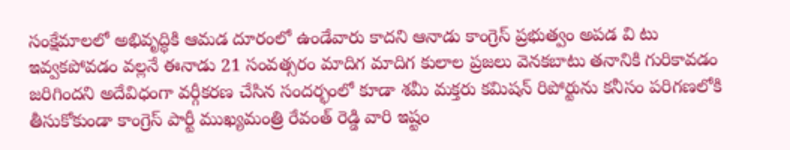సంక్షేమాలలో అభివృద్ధికి ఆమడ దూరంలో ఉండేవారు కాదని ఆనాడు కాంగ్రెస్ ప్రభుత్వం అపడ వి టు ఇవ్వకపోవడం వల్లనే ఈనాడు 21 సంవత్సరం మాదిగ మాదిగ కులాల ప్రజలు వెనకబాటు తనానికి గురికావడం జరిగిందని అదేవిధంగా వర్గీకరణ చేసిన సందర్భంలో కూడా శమీ మక్తరు కమిషన్ రిపోర్టును కనీసం పరిగణలోకి తీసుకోకుండా కాంగ్రెస్ పార్టీ ముఖ్యమంత్రి రేవంత్ రెడ్డి వారి ఇష్టం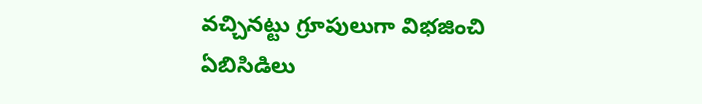వచ్చినట్టు గ్రూపులుగా విభజించి ఏబిసిడిలు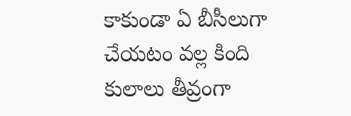కాకుండా ఏ బీసీలుగా చేయటం వల్ల కింది కులాలు తీవ్రంగా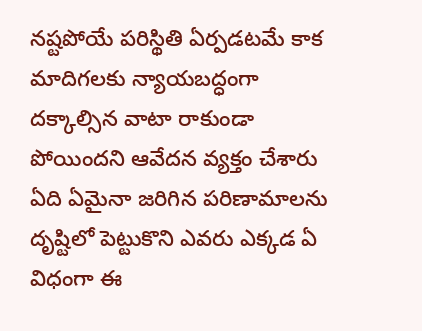నష్టపోయే పరిస్థితి ఏర్పడటమే కాక మాదిగలకు న్యాయబద్ధంగా దక్కాల్సిన వాటా రాకుండా పోయిందని ఆవేదన వ్యక్తం చేశారు ఏది ఏమైనా జరిగిన పరిణామాలను దృష్టిలో పెట్టుకొని ఎవరు ఎక్కడ ఏ విధంగా ఈ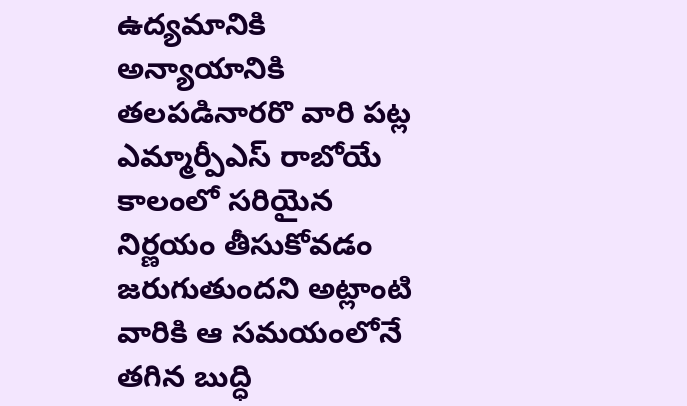ఉద్యమానికి అన్యాయానికి తలపడినారరొ వారి పట్ల ఎమ్మార్పీఎస్ రాబోయే కాలంలో సరియైన నిర్ణయం తీసుకోవడం జరుగుతుందని అట్లాంటి వారికి ఆ సమయంలోనే తగిన బుద్ధి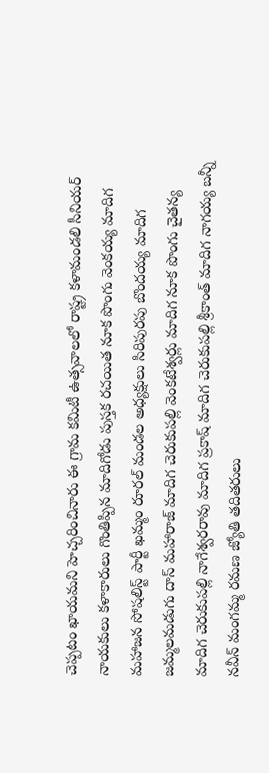చెప్పటం ఖాయమని హెచ్చరించినారు ఈ గ్రామ కమిటీ ఉత్సవాలలో రాష్ట్ర కళామండలి సీనియర్ నాయకులు కళాకారులు గొంతిప్పిన మాదిగోడు పుస్తక రచయిత నూక పొంగు వెంకయ్య మాదిగ మహాజన సోషలిస్ట్ పార్టీ ఖమ్మం రూరల్ మండల అధ్యక్షులు సిరిపురపు బొందయ్య మాదిగ జమ్మలమడుగు దాస్ మహారాజ్ మాదిగ చెరుకుపల్లి వెంకటేశ్వర్లు మాదిగ నూక పొంగు చైతన్య మాదిగ చెరుకుపల్లి నాగేశ్వరరావు మాదిగ ప్రకాష్ మాదిగ చెరుకుపల్లి శ్రీకాంత్ మాదిగ నాగయ్య బన్నీ నవీన్ మంగమ్మ రమణ జ్యోతి తదితరులు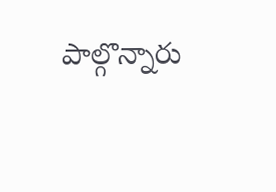పాల్గొన్నారు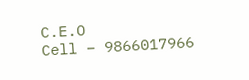C.E.O
Cell – 9866017966